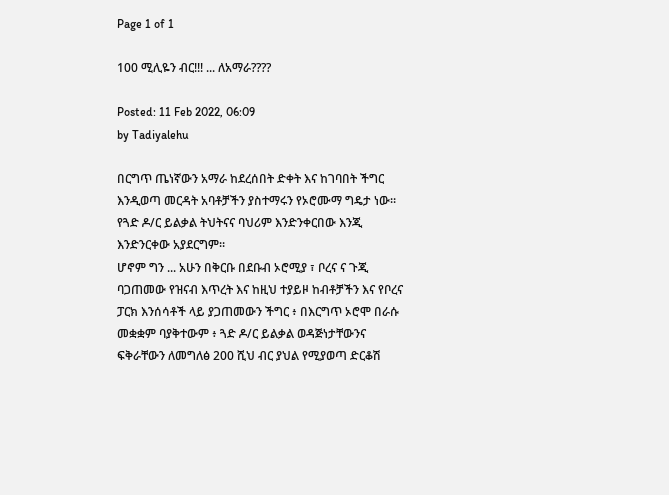Page 1 of 1

100 ሚሊዬን ብር!!! ... ለአማራ????

Posted: 11 Feb 2022, 06:09
by Tadiyalehu

በርግጥ ጤነኛውን አማራ ከደረሰበት ድቀት እና ከገባበት ችግር እንዲወጣ መርዳት አባቶቻችን ያስተማሩን የኦሮሙማ ግዴታ ነው። የጓድ ዶ/ር ይልቃል ትህትናና ባህሪም እንድንቀርበው እንጂ እንድንርቀው አያደርግም።
ሆኖም ግን ... አሁን በቅርቡ በደቡብ ኦሮሚያ ፣ ቦረና ና ጉጂ ባጋጠመው የዝናብ እጥረት እና ከዚህ ተያይዞ ከብቶቻችን እና የቦረና ፓርክ እንሰሳቶች ላይ ያጋጠመውን ችግር ፥ በእርግጥ ኦሮሞ በራሱ መቋቋም ባያቅተውም ፥ ጓድ ዶ/ር ይልቃል ወዳጅነታቸውንና ፍቅራቸውን ለመግለፅ 200 ሺህ ብር ያህል የሚያወጣ ድርቆሽ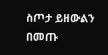ስጦታ ይዘውልን በመጡ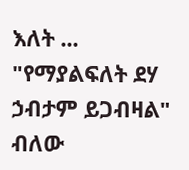እለት ... "የማያልፍለት ደሃ ኃብታም ይጋብዛል" ብለው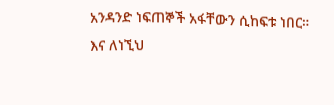አንዳንድ ነፍጠኞች አፋቸውን ሲከፍቱ ነበር።
እና ለነኚህ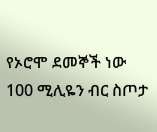የኦሮሞ ደመኞች ነው 100 ሚሊዬን ብር ስጦታ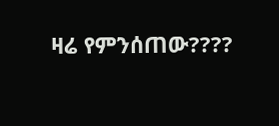ዛሬ የምንሰጠው????